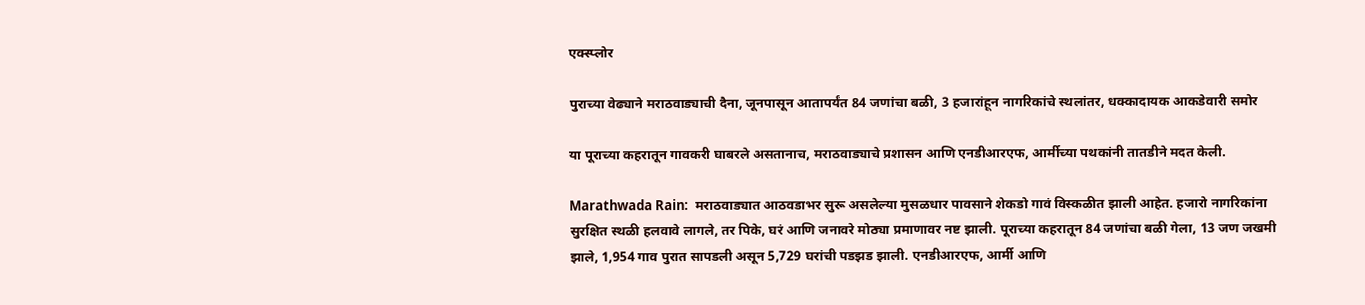एक्स्प्लोर

पुराच्या वेढ्याने मराठवाड्याची दैना, जूनपासून आतापर्यंत 84 जणांचा बळी, 3 हजारांहून नागरिकांचे स्थलांतर, धक्कादायक आकडेवारी समोर

या पूराच्या कहरातून गावकरी घाबरले असतानाच, मराठवाड्याचे प्रशासन आणि एनडीआरएफ, आर्मीच्या पथकांनी तातडीने मदत केली.

Marathwada Rain:  मराठवाड्यात आठवडाभर सुरू असलेल्या मुसळधार पावसाने शेकडो गावं विस्कळीत झाली आहेत. हजारो नागरिकांना सुरक्षित स्थळी हलवावे लागले, तर पिके, घरं आणि जनावरे मोठ्या प्रमाणावर नष्ट झाली. पूराच्या कहरातून 84 जणांचा बळी गेला, 13 जण जखमी झाले, 1,954 गाव पुरात सापडली असून 5,729 घरांची पडझड झाली. एनडीआरएफ, आर्मी आणि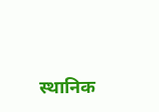स्थानिक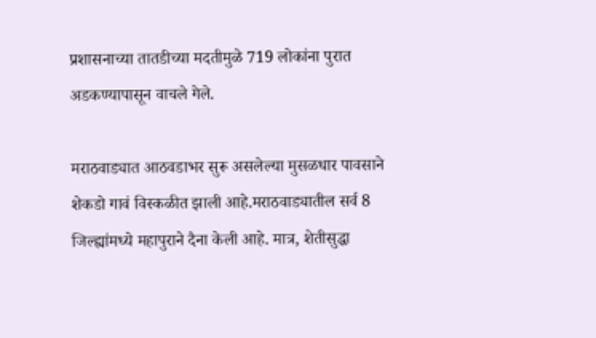प्रशासनाच्या तातडीच्या मदतीमुळे 719 लोकांना पुरात अडकण्यापासून वाचले गेले.

मराठवाड्यात आठवडाभर सुरू असलेल्या मुसळधार पावसाने शेकडो गावं विस्कळीत झाली आहे.मराठवाड्यातील सर्व 8 जिल्ह्यांमध्ये महापुराने दैना केली आहे. मात्र, शेतीसुद्धा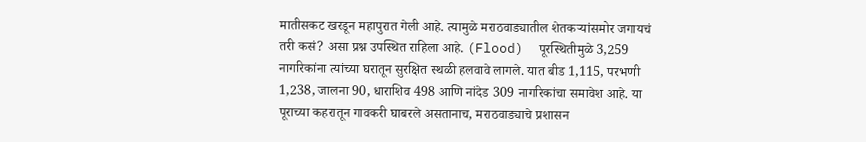मातीसकट खरडून महापुरात गेली आहे. त्यामुळे मराठवाड्यातील शेतकऱ्यांसमोर जगायचं तरी कसं? असा प्रश्न उपस्थित राहिला आहे. (Flood)  पूरस्थितीमुळे 3,259 नागरिकांना त्यांच्या घरातून सुरक्षित स्थळी हलवावे लागले. यात बीड 1,115, परभणी 1,238, जालना 90, धाराशिव 498 आणि नांदेड 309 नागरिकांचा समावेश आहे. या पूराच्या कहरातून गावकरी घाबरले असतानाच, मराठवाड्याचे प्रशासन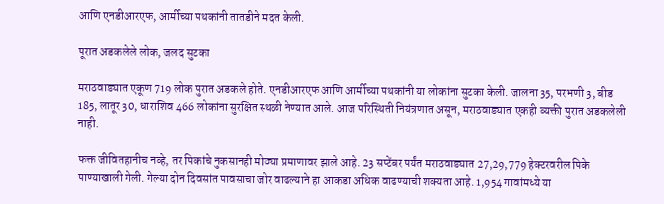आणि एनडीआरएफ, आर्मीच्या पथकांनी तातडीने मदत केली.

पूरात अडकलेले लोक, जलद सुटका

मराठवाड्यात एकूण 719 लोक पुरात अडकले होते. एनडीआरएफ आणि आर्मीच्या पथकांनी या लोकांना सुटका केली. जालना 35, परभणी 3, बीड 185, लातूर 30, धाराशिव 466 लोकांना सुरक्षित स्थळी नेण्यात आले. आज परिस्थिती नियंत्रणात असून, मराठवाड्यात एकही व्यक्ती पुरात अडकलेली नाही.

फक्त जीवितहानीच नव्हे, तर पिकांचे नुकसानही मोठ्या प्रमाणावर झाले आहे. 23 सप्टेंबर पर्यंत मराठवाड्यात 27,29,779 हेक्टरवरील पिके पाण्याखाली गेली. गेल्या दोन दिवसांत पावसाचा जोर वाढल्याने हा आकडा अधिक वाढण्याची शक्यता आहे. 1,954 गावांमध्ये या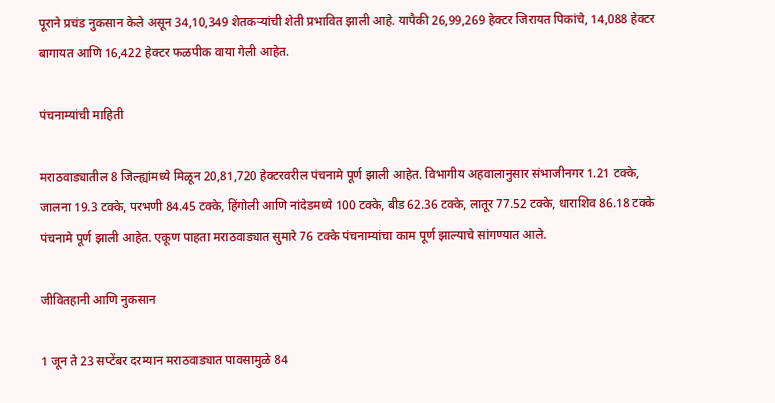पूराने प्रचंड नुकसान केले असून 34,10,349 शेतकऱ्यांची शेती प्रभावित झाली आहे. यापैकी 26,99,269 हेक्टर जिरायत पिकांचे, 14,088 हेक्टर बागायत आणि 16,422 हेक्टर फळपीक वाया गेली आहेत.

पंचनाम्यांची माहिती

मराठवाड्यातील 8 जिल्ह्यांमध्ये मिळून 20,81,720 हेक्टरवरील पंचनामे पूर्ण झाली आहेत. विभागीय अहवालानुसार संभाजीनगर 1.21 टक्के, जालना 19.3 टक्के, परभणी 84.45 टक्के, हिंगोली आणि नांदेडमध्ये 100 टक्के, बीड 62.36 टक्के, लातूर 77.52 टक्के, धाराशिव 86.18 टक्के पंचनामे पूर्ण झाली आहेत. एकूण पाहता मराठवाड्यात सुमारे 76 टक्के पंचनाम्यांचा काम पूर्ण झाल्याचे सांगण्यात आले.

जीवितहानी आणि नुकसान

1 जून ते 23 सप्टेंबर दरम्यान मराठवाड्यात पावसामुळे 84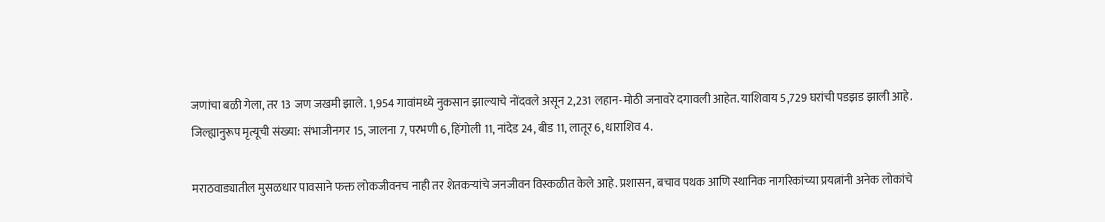जणांचा बळी गेला, तर 13 जण जखमी झाले. 1,954 गावांमध्ये नुकसान झाल्याचे नोंदवले असून 2,231 लहान-मोठी जनावरे दगावली आहेत. याशिवाय 5,729 घरांची पडझड झाली आहे. जिल्ह्यानुरूप मृत्यूची संख्या: संभाजीनगर 15, जालना 7, परभणी 6, हिंगोली 11, नांदेड 24, बीड 11, लातूर 6, धाराशिव 4.

मराठवाड्यातील मुसळधार पावसाने फक्त लोकजीवनच नाही तर शेतकऱ्यांचे जनजीवन विस्कळीत केले आहे. प्रशासन, बचाव पथक आणि स्थानिक नागरिकांच्या प्रयत्नांनी अनेक लोकांचे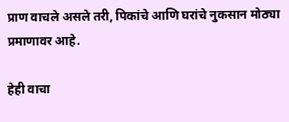प्राण वाचले असले तरी, पिकांचे आणि घरांचे नुकसान मोठ्या प्रमाणावर आहे.

हेही वाचा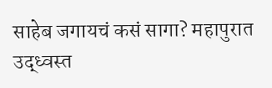साहेब जगायचं कसं सागा? महापुरात उद्ध्वस्त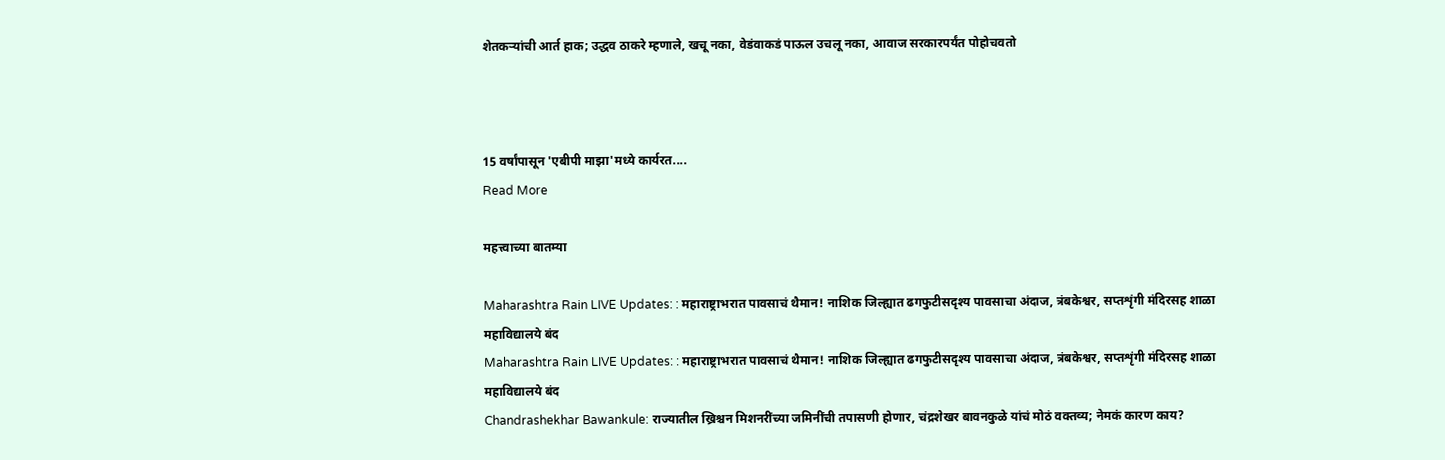शेतकऱ्यांची आर्त हाक; उद्धव ठाकरे म्हणाले, खचू नका, वेडंवाकडं पाऊल उचलू नका, आवाज सरकारपर्यंत पोहोचवतो



15 वर्षांपासून 'एबीपी माझा'मध्ये कार्यरत....
Read More

महत्त्वाच्या बातम्या

Maharashtra Rain LIVE Updates: : महाराष्ट्राभरात पावसाचं थैमान! नाशिक जिल्ह्यात ढगफुटीसदृश्य पावसाचा अंदाज, त्रंबकेश्वर, सप्तशृंगी मंदिरसह शाळा महाविद्यालये बंद
Maharashtra Rain LIVE Updates: : महाराष्ट्राभरात पावसाचं थैमान! नाशिक जिल्ह्यात ढगफुटीसदृश्य पावसाचा अंदाज, त्रंबकेश्वर, सप्तशृंगी मंदिरसह शाळा महाविद्यालये बंद
Chandrashekhar Bawankule: राज्यातील ख्रिश्चन मिशनरींच्या जमिनींची तपासणी होणार, चंद्रशेखर बावनकुळे यांचं मोठं वक्तव्य; नेमकं कारण काय?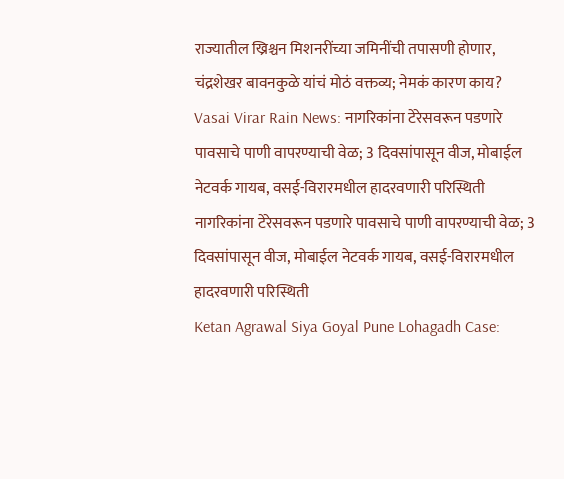राज्यातील ख्रिश्चन मिशनरींच्या जमिनींची तपासणी होणार, चंद्रशेखर बावनकुळे यांचं मोठं वक्तव्य; नेमकं कारण काय?
Vasai Virar Rain News: नागरिकांना टेरेसवरून पडणारे पावसाचे पाणी वापरण्याची वेळ; 3 दिवसांपासून वीज, मोबाईल नेटवर्क गायब, वसई-विरारमधील हादरवणारी परिस्थिती
नागरिकांना टेरेसवरून पडणारे पावसाचे पाणी वापरण्याची वेळ; 3 दिवसांपासून वीज, मोबाईल नेटवर्क गायब, वसई-विरारमधील हादरवणारी परिस्थिती
Ketan Agrawal Siya Goyal Pune Lohagadh Case: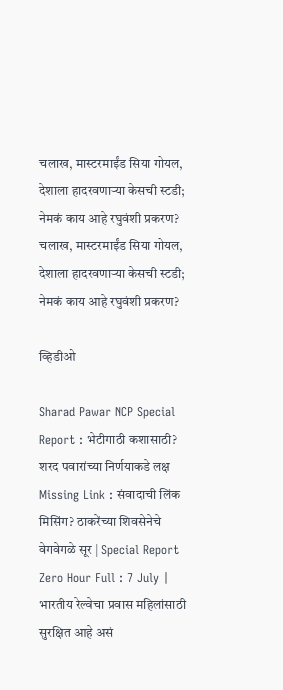चलाख, मास्टरमाईंड सिया गोयल, देशाला हादरवणाऱ्या केसची स्टडी; नेमकं काय आहे रघुवंशी प्रकरण?
चलाख, मास्टरमाईंड सिया गोयल, देशाला हादरवणाऱ्या केसची स्टडी; नेमकं काय आहे रघुवंशी प्रकरण?

व्हिडीओ

Sharad Pawar NCP Special Report : भेटीगाठी कशासाठी? शरद पवारांच्या निर्णयाकडे लक्ष
Missing Link : संवादाची लिंक मिसिंग? ठाकरेंच्या शिवसेनेचे वेगवेगळे सूर | Special Report
Zero Hour Full : 7 July | भारतीय रेल्वेचा प्रवास महिलांसाठी सुरक्षित आहे असं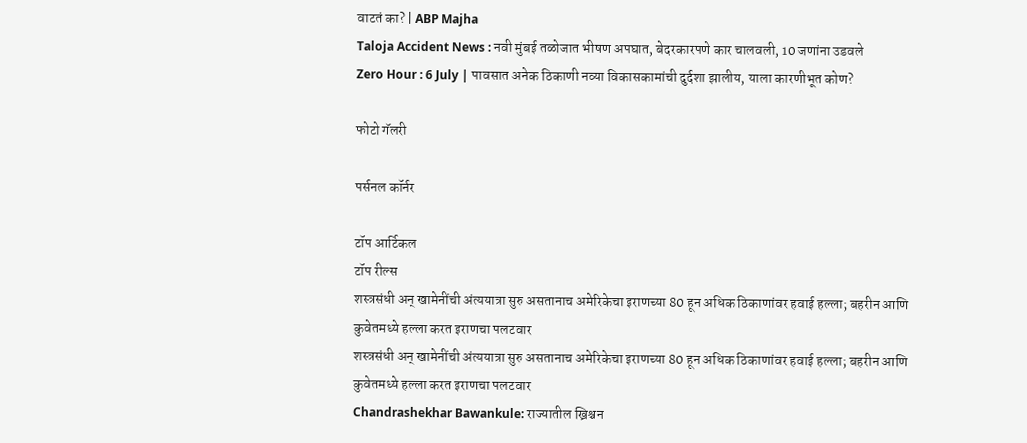वाटतं का? | ABP Majha
Taloja Accident News : नवी मुंबई तळोजात भीषण अपघात, बेदरकारपणे कार चालवली, 10 जणांना उडवले
Zero Hour : 6 July | पावसात अनेक ठिकाणी नव्या विकासकामांची दुर्दशा झालीय, याला कारणीभूत कोण?

फोटो गॅलरी

पर्सनल कॉर्नर

टॉप आर्टिकल
टॉप रील्स
शस्त्रसंधी अन् खामेनींची अंत्ययात्रा सुरु असतानाच अमेरिकेचा इराणच्या 80 हून अधिक ठिकाणांवर हवाई हल्ला; बहरीन आणि कुवेतमध्ये हल्ला करत इराणचा पलटवार
शस्त्रसंधी अन् खामेनींची अंत्ययात्रा सुरु असतानाच अमेरिकेचा इराणच्या 80 हून अधिक ठिकाणांवर हवाई हल्ला; बहरीन आणि कुवेतमध्ये हल्ला करत इराणचा पलटवार
Chandrashekhar Bawankule: राज्यातील ख्रिश्चन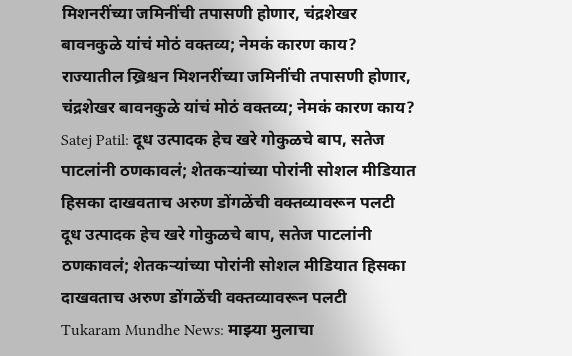मिशनरींच्या जमिनींची तपासणी होणार, चंद्रशेखर बावनकुळे यांचं मोठं वक्तव्य; नेमकं कारण काय?
राज्यातील ख्रिश्चन मिशनरींच्या जमिनींची तपासणी होणार, चंद्रशेखर बावनकुळे यांचं मोठं वक्तव्य; नेमकं कारण काय?
Satej Patil: दूध उत्पादक हेच खरे गोकुळचे बाप, सतेज पाटलांनी ठणकावलं; शेतकऱ्यांच्या पोरांनी सोशल मीडियात हिसका दाखवताच अरुण डोंगळेंची वक्तव्यावरून पलटी
दूध उत्पादक हेच खरे गोकुळचे बाप, सतेज पाटलांनी ठणकावलं; शेतकऱ्यांच्या पोरांनी सोशल मीडियात हिसका दाखवताच अरुण डोंगळेंची वक्तव्यावरून पलटी
Tukaram Mundhe News: माझ्या मुलाचा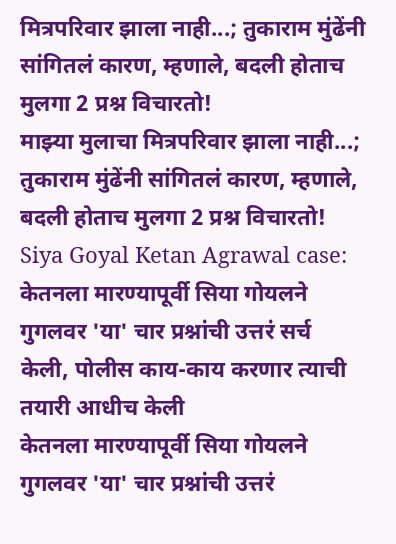मित्रपरिवार झाला नाही...; तुकाराम मुंढेंनी सांगितलं कारण, म्हणाले, बदली होताच मुलगा 2 प्रश्न विचारतो!
माझ्या मुलाचा मित्रपरिवार झाला नाही...; तुकाराम मुंढेंनी सांगितलं कारण, म्हणाले, बदली होताच मुलगा 2 प्रश्न विचारतो!
Siya Goyal Ketan Agrawal case: केतनला मारण्यापूर्वी सिया गोयलने गुगलवर 'या' चार प्रश्नांची उत्तरं सर्च केली, पोलीस काय-काय करणार त्याची तयारी आधीच केली
केतनला मारण्यापूर्वी सिया गोयलने गुगलवर 'या' चार प्रश्नांची उत्तरं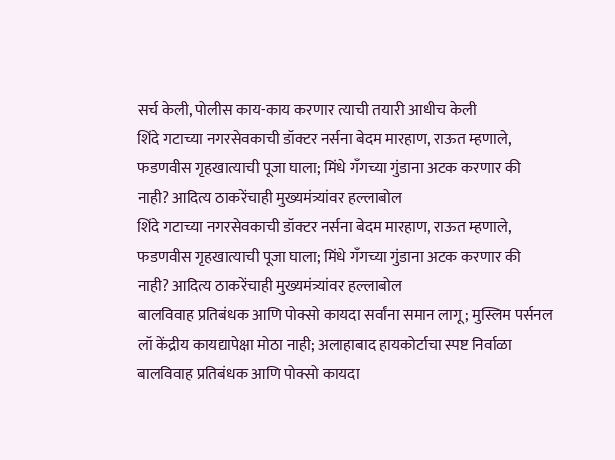सर्च केली, पोलीस काय-काय करणार त्याची तयारी आधीच केली
शिंदे गटाच्या नगरसेवकाची डॉक्टर नर्सना बेदम मारहाण, राऊत म्हणाले, फडणवीस गृहखात्याची पूजा घाला; मिंधे गँगच्या गुंडाना अटक करणार की नाही? आदित्य ठाकरेंचाही मुख्यमंत्र्यांवर हल्लाबोल
शिंदे गटाच्या नगरसेवकाची डॉक्टर नर्सना बेदम मारहाण, राऊत म्हणाले, फडणवीस गृहखात्याची पूजा घाला; मिंधे गँगच्या गुंडाना अटक करणार की नाही? आदित्य ठाकरेंचाही मुख्यमंत्र्यांवर हल्लाबोल
बालविवाह प्रतिबंधक आणि पोक्सो कायदा सर्वांना समान लागू; मुस्लिम पर्सनल लॉ केंद्रीय कायद्यापेक्षा मोठा नाही; अलाहाबाद हायकोर्टाचा स्पष्ट निर्वाळा
बालविवाह प्रतिबंधक आणि पोक्सो कायदा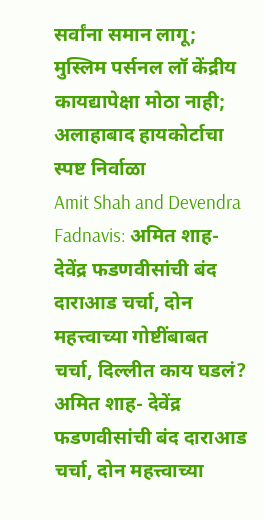सर्वांना समान लागू; मुस्लिम पर्सनल लॉ केंद्रीय कायद्यापेक्षा मोठा नाही; अलाहाबाद हायकोर्टाचा स्पष्ट निर्वाळा
Amit Shah and Devendra Fadnavis: अमित शाह- देवेंद्र फडणवीसांची बंद दाराआड चर्चा, दोन महत्त्वाच्या गोष्टींबाबत चर्चा, दिल्लीत काय घडलं?
अमित शाह- देवेंद्र फडणवीसांची बंद दाराआड चर्चा, दोन महत्त्वाच्या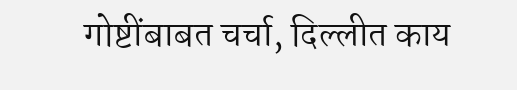गोष्टींबाबत चर्चा, दिल्लीत काय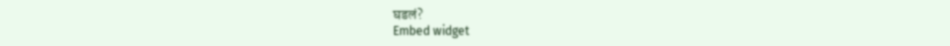घडलं?
Embed widget